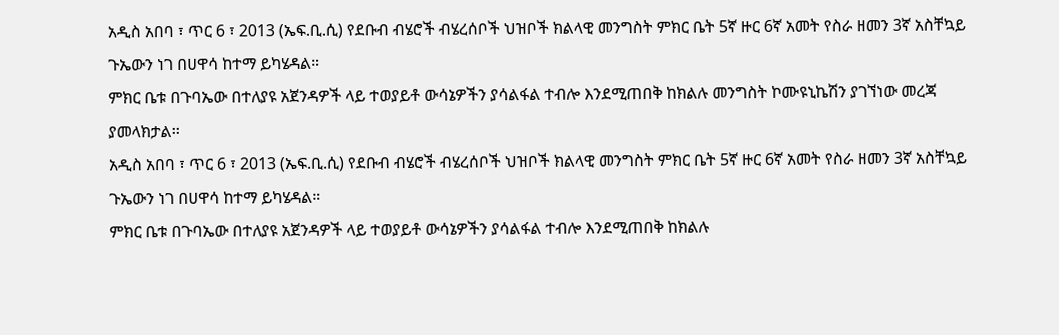አዲስ አበባ ፣ ጥር 6 ፣ 2013 (ኤፍ.ቢ.ሲ) የደቡብ ብሄሮች ብሄረሰቦች ህዝቦች ክልላዊ መንግስት ምክር ቤት 5ኛ ዙር 6ኛ አመት የስራ ዘመን 3ኛ አስቸኳይ ጉኤውን ነገ በሀዋሳ ከተማ ይካሄዳል።
ምክር ቤቱ በጉባኤው በተለያዩ አጀንዳዎች ላይ ተወያይቶ ውሳኔዎችን ያሳልፋል ተብሎ እንደሚጠበቅ ከክልሉ መንግስት ኮሙዩኒኬሽን ያገኘነው መረጃ ያመላክታል፡፡
አዲስ አበባ ፣ ጥር 6 ፣ 2013 (ኤፍ.ቢ.ሲ) የደቡብ ብሄሮች ብሄረሰቦች ህዝቦች ክልላዊ መንግስት ምክር ቤት 5ኛ ዙር 6ኛ አመት የስራ ዘመን 3ኛ አስቸኳይ ጉኤውን ነገ በሀዋሳ ከተማ ይካሄዳል።
ምክር ቤቱ በጉባኤው በተለያዩ አጀንዳዎች ላይ ተወያይቶ ውሳኔዎችን ያሳልፋል ተብሎ እንደሚጠበቅ ከክልሉ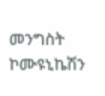መንግስት ኮሙዩኒኬሽን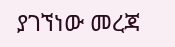ያገኘነው መረጃ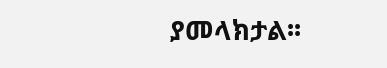ያመላክታል፡፡